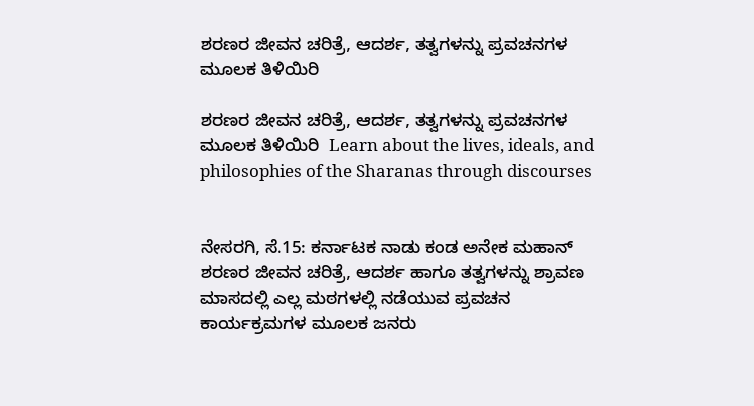ಶರಣರ ಜೀವನ ಚರಿತ್ರೆ, ಆದರ್ಶ, ತತ್ವಗಳನ್ನು ಪ್ರವಚನಗಳ ಮೂಲಕ ತಿಳಿಯಿರಿ

ಶರಣರ ಜೀವನ ಚರಿತ್ರೆ, ಆದರ್ಶ, ತತ್ವಗಳನ್ನು ಪ್ರವಚನಗಳ ಮೂಲಕ ತಿಳಿಯಿರಿ  Learn about the lives, ideals, and philosophies of the Sharanas through discourses


ನೇಸರಗಿ, ಸೆ.15: ಕರ್ನಾಟಕ ನಾಡು ಕಂಡ ಅನೇಕ ಮಹಾನ್ ಶರಣರ ಜೀವನ ಚರಿತ್ರೆ, ಆದರ್ಶ ಹಾಗೂ ತತ್ವಗಳನ್ನು ಶ್ರಾವಣ ಮಾಸದಲ್ಲಿ ಎಲ್ಲ ಮಠಗಳಲ್ಲಿ ನಡೆಯುವ ಪ್ರವಚನ ಕಾರ್ಯಕ್ರಮಗಳ ಮೂಲಕ ಜನರು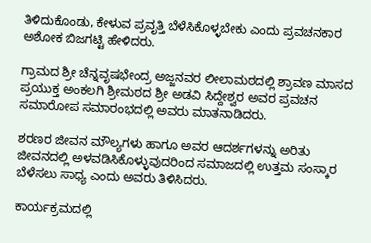ತಿಳಿದುಕೊಂಡು, ಕೇಳುವ ಪ್ರವೃತ್ತಿ ಬೆಳೆಸಿಕೊಳ್ಳಬೇಕು ಎಂದು ಪ್ರವಚನಕಾರ ಅಶೋಕ ಬಿಜಗಟ್ಟಿ ಹೇಳಿದರು.

ಗ್ರಾಮದ ಶ್ರೀ ಚೆನ್ನವೃಷಭೇಂದ್ರ ಅಜ್ಜನವರ ಲೀಲಾಮಠದಲ್ಲಿ ಶ್ರಾವಣ ಮಾಸದ ಪ್ರಯುಕ್ತ ಅಂಕಲಗಿ ಶ್ರೀಮಠದ ಶ್ರೀ ಅಡವಿ ಸಿದ್ದೇಶ್ವರ ಅವರ ಪ್ರವಚನ ಸಮಾರೋಪ ಸಮಾರಂಭದಲ್ಲಿ ಅವರು ಮಾತನಾಡಿದರು.

ಶರಣರ ಜೀವನ ಮೌಲ್ಯಗಳು ಹಾಗೂ ಅವರ ಆದರ್ಶಗಳನ್ನು ಅರಿತು ಜೀವನದಲ್ಲಿ ಅಳವಡಿಸಿಕೊಳ್ಳುವುದರಿಂದ ಸಮಾಜದಲ್ಲಿ ಉತ್ತಮ ಸಂಸ್ಕಾರ ಬೆಳೆಸಲು ಸಾಧ್ಯ ಎಂದು ಅವರು ತಿಳಿಸಿದರು.

ಕಾರ್ಯಕ್ರಮದಲ್ಲಿ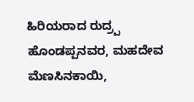ಹಿರಿಯರಾದ ರುದ್ರ‍್ಪ ಹೊಂಡಪ್ಪನವರ, ಮಹದೇವ ಮೆಣಸಿನಕಾಯಿ,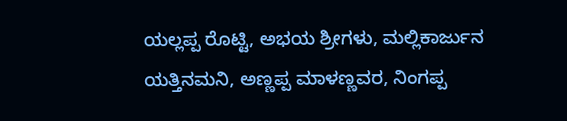ಯಲ್ಲಪ್ಪ ರೊಟ್ಟಿ, ಅಭಯ ಶ್ರೀಗಳು, ಮಲ್ಲಿಕಾರ್ಜುನ ಯತ್ತಿನಮನಿ, ಅಣ್ಣಪ್ಪ ಮಾಳಣ್ಣವರ, ನಿಂಗಪ್ಪ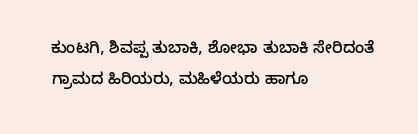ಕುಂಟಗಿ, ಶಿವಪ್ಪ ತುಬಾಕಿ, ಶೋಭಾ ತುಬಾಕಿ ಸೇರಿದಂತೆ ಗ್ರಾಮದ ಹಿರಿಯರು, ಮಹಿಳೆಯರು ಹಾಗೂ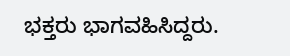ಭಕ್ತರು ಭಾಗವಹಿಸಿದ್ದರು.